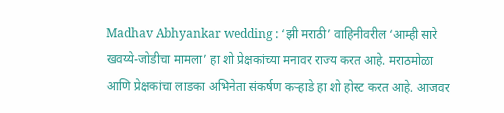Madhav Abhyankar wedding : ‘झी मराठी’ वाहिनीवरील ‘आम्ही सारे खवय्ये-जोडीचा मामला’ हा शो प्रेक्षकांच्या मनावर राज्य करत आहे. मराठमोळा आणि प्रेक्षकांचा लाडका अभिनेता संकर्षण कऱ्हाडे हा शो होस्ट करत आहे. आजवर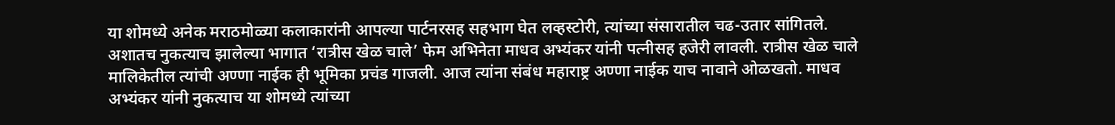या शोमध्ये अनेक मराठमोळ्या कलाकारांनी आपल्या पार्टनरसह सहभाग घेत लव्हस्टोरी, त्यांच्या संसारातील चढ-उतार सांगितले. अशातच नुकत्याच झालेल्या भागात ‘रात्रीस खेळ चाले’ फेम अभिनेता माधव अभ्यंकर यांनी पत्नीसह हजेरी लावली. रात्रीस खेळ चाले मालिकेतील त्यांची अण्णा नाईक ही भूमिका प्रचंड गाजली. आज त्यांना संबंध महाराष्ट्र अण्णा नाईक याच नावाने ओळखतो. माधव अभ्यंकर यांनी नुकत्याच या शोमध्ये त्यांच्या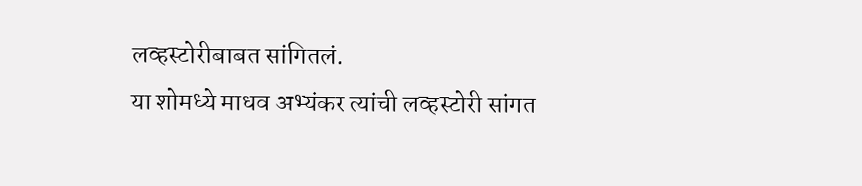लव्हस्टोरीबाबत सांगितलं.
या शोमध्ये माधव अभ्यंकर त्यांची लव्हस्टोरी सांगत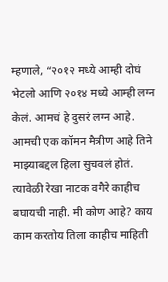म्हणाले, “२०१२ मध्ये आम्ही दोघं भेटलो आणि २०१४ मध्ये आम्ही लग्न केलं. आमचं हे दुसरं लग्न आहे. आमची एक कॉमन मैत्रीण आहे तिने माझ्याबद्दल हिला सुचवलं होतं. त्यावेळी रेखा नाटक वगैरे काहीच बघायची नाही. मी कोण आहे? काय काम करतोय तिला काहीच माहिती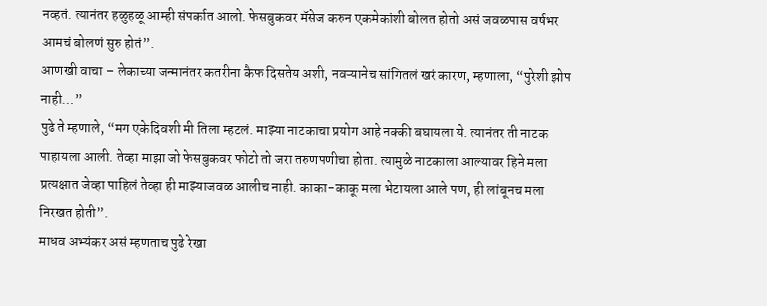नव्हतं. त्यानंतर हळुहळू आम्ही संपर्कात आलो. फेसबुकवर मॅसेज करुन एकमेकांशी बोलत होतो असं जवळपास वर्षभर आमचं बोलणं सुरु होतं”.
आणखी वाचा – लेकाच्या जन्मानंतर कतरीना कैफ दिसतेय अशी, नवऱ्यानेच सांगितलं खरं कारण, म्हणाला, “पुरेशी झोप नाही…”
पुढे ते म्हणाले, “मग एकेदिवशी मी तिला म्हटलं. माझ्या नाटकाचा प्रयोग आहे नक्की बघायला ये. त्यानंतर ती नाटक पाहायला आली. तेव्हा माझा जो फेसबुकवर फोटो तो जरा तरुणपणीचा होता. त्यामुळे नाटकाला आल्यावर हिने मला प्रत्यक्षात जेव्हा पाहिलं तेव्हा ही माझ्याजवळ आलीच नाही. काका-काकू मला भेटायला आले पण, ही लांबूनच मला निरखत होती”.
माधव अभ्यंकर असं म्हणताच पुढे रेखा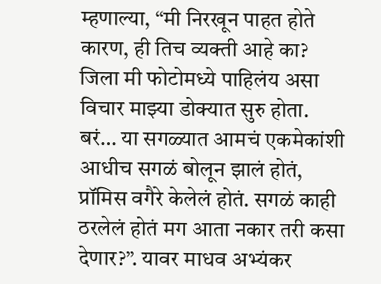म्हणाल्या, “मी निरखून पाहत होते कारण, ही तिच व्यक्ती आहे का? जिला मी फोटोमध्ये पाहिलंय असा विचार माझ्या डोक्यात सुरु होता. बरं… या सगळ्यात आमचं एकमेकांशी आधीच सगळं बोलून झालं होतं, प्रॉमिस वगैरे केलेलं होतं. सगळं काही ठरलेलं होतं मग आता नकार तरी कसा देणार?”. यावर माधव अभ्यंकर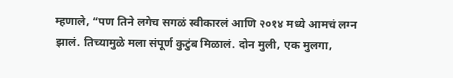म्हणाले, “पण तिने लगेच सगळं स्वीकारलं आणि २०१४ मध्ये आमचं लग्न झालं. तिच्यामुळे मला संपूर्ण कुटुंब मिळालं. दोन मुली, एक मुलगा,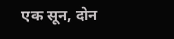एक सून, दोन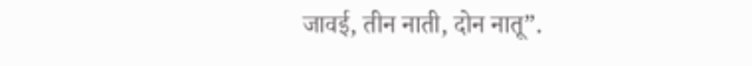जावई, तीन नाती, दोन नातू”.